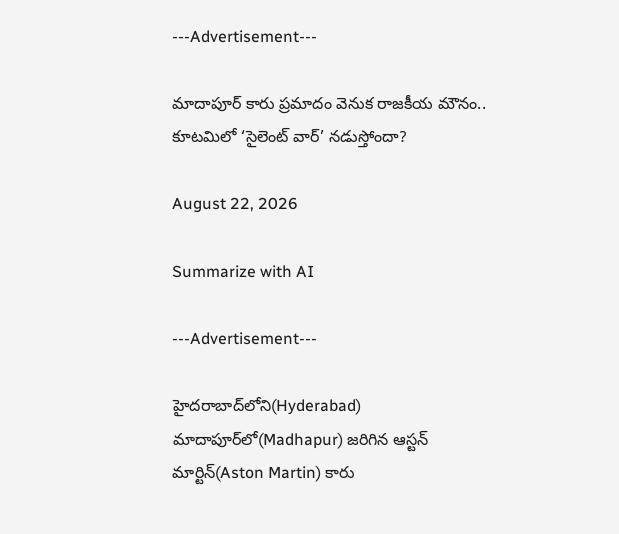---Advertisement---

మాదాపూర్ కారు ప్రమాదం వెనుక రాజకీయ మౌనం.. కూటమిలో ‘సైలెంట్ వార్’ నడుస్తోందా?

August 22, 2026

Summarize with AI

---Advertisement---

హైదరాబాద్‌లోని(Hyderabad) మాదాపూర్‌లో(Madhapur) జరిగిన ఆస్టన్ మార్టిన్(Aston Martin) కారు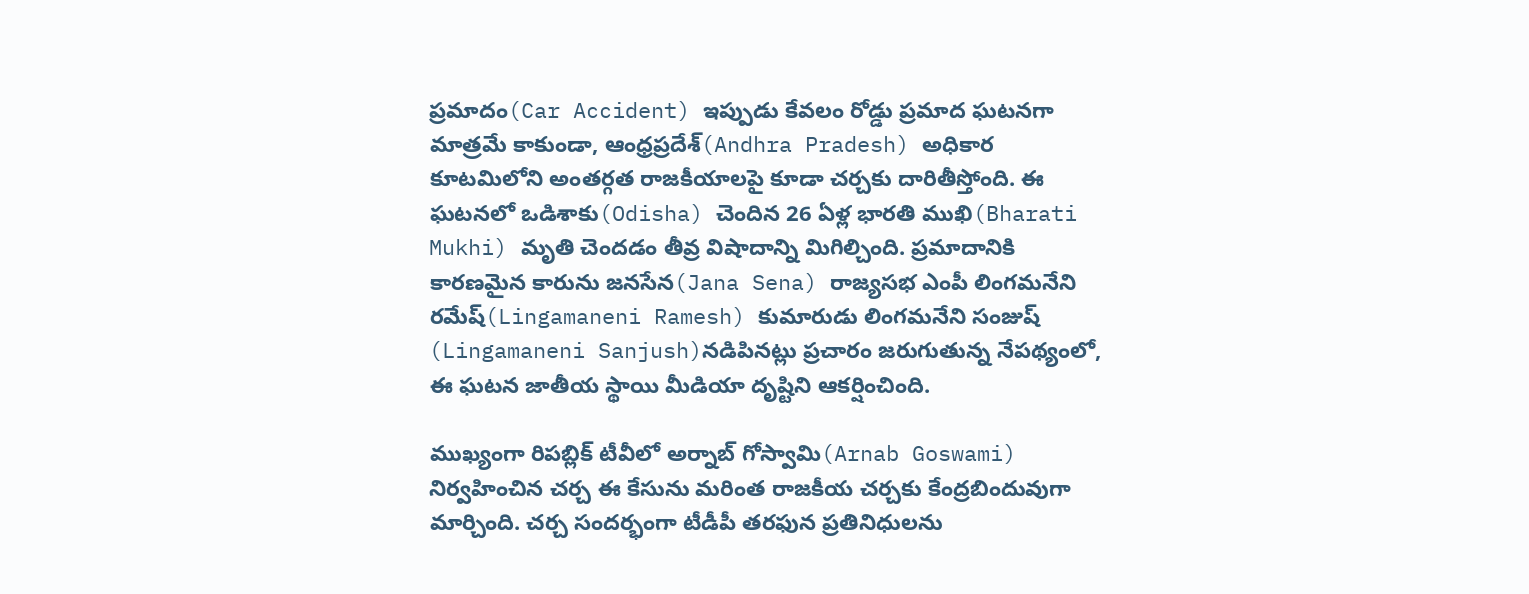ప్రమాదం(Car Accident) ఇప్పుడు కేవలం రోడ్డు ప్రమాద ఘటనగా మాత్రమే కాకుండా, ఆంధ్రప్రదేశ్(Andhra Pradesh) అధికార కూటమిలోని అంతర్గత రాజకీయాలపై కూడా చర్చకు దారితీస్తోంది. ఈ ఘటనలో ఒడిశాకు(Odisha) చెందిన 26 ఏళ్ల భారతి ముఖి(Bharati Mukhi) మృతి చెందడం తీవ్ర విషాదాన్ని మిగిల్చింది. ప్రమాదానికి కారణమైన కారును జనసేన(Jana Sena) రాజ్యసభ ఎంపీ లింగమనేని రమేష్(Lingamaneni Ramesh) కుమారుడు లింగమనేని సంజుష్ (Lingamaneni Sanjush)నడిపినట్లు ప్రచారం జరుగుతున్న నేపథ్యంలో, ఈ ఘటన జాతీయ స్థాయి మీడియా దృష్టిని ఆకర్షించింది.

ముఖ్యంగా రిపబ్లిక్ టీవీలో అర్నాబ్ గోస్వామి(Arnab Goswami) నిర్వహించిన చర్చ ఈ కేసును మరింత రాజకీయ చర్చకు కేంద్రబిందువుగా మార్చింది. చర్చ సందర్భంగా టీడీపీ తరఫున ప్రతినిధులను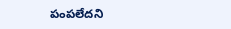పంపలేదని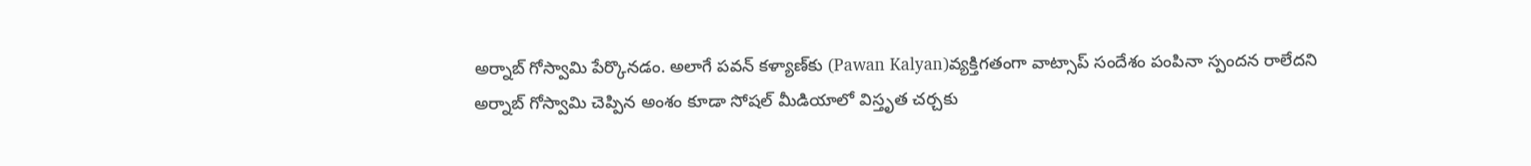అర్నాబ్ గోస్వామి పేర్కొనడం. అలాగే పవన్ కళ్యాణ్‌కు (Pawan Kalyan)వ్యక్తిగతంగా వాట్సాప్ సందేశం పంపినా స్పందన రాలేదని అర్నాబ్ గోస్వామి చెప్పిన అంశం కూడా సోషల్ మీడియాలో విస్తృత చర్చకు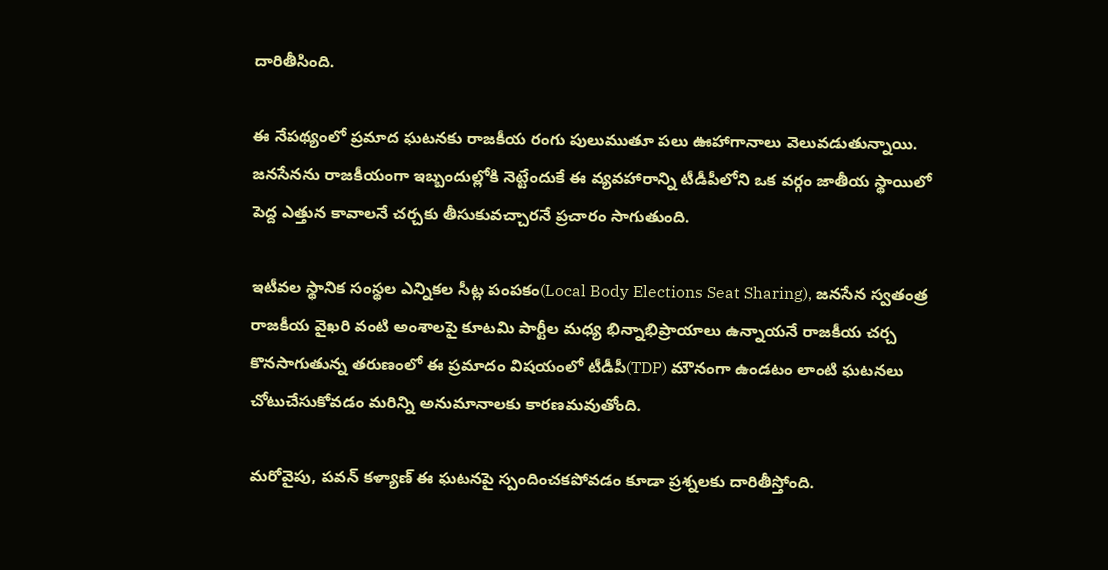దారితీసింది.

ఈ నేపథ్యంలో ప్రమాద ఘటనకు రాజకీయ రంగు పులుముతూ పలు ఊహాగానాలు వెలువడుతున్నాయి. జనసేనను రాజకీయంగా ఇబ్బందుల్లోకి నెట్టేందుకే ఈ వ్యవహారాన్ని టీడీపీలోని ఒక వర్గం జాతీయ స్థాయిలో పెద్ద ఎత్తున కావాలనే చర్చకు తీసుకువచ్చారనే ప్రచారం సాగుతుంది.

ఇటీవల స్థానిక సంస్థల ఎన్నికల సీట్ల పంపకం(Local Body Elections Seat Sharing), జనసేన స్వతంత్ర రాజకీయ వైఖరి వంటి అంశాలపై కూటమి పార్టీల మధ్య భిన్నాభిప్రాయాలు ఉన్నాయనే రాజకీయ చర్చ కొనసాగుతున్న తరుణంలో ఈ ప్రమాదం విషయంలో టీడీపీ(TDP) మౌనంగా ఉండటం లాంటి ఘటనలు చోటుచేసుకోవడం మరిన్ని అనుమానాలకు కారణమవుతోంది.

మరోవైపు, పవన్ కళ్యాణ్ ఈ ఘటనపై స్పందించకపోవడం కూడా ప్రశ్నలకు దారితీస్తోంది.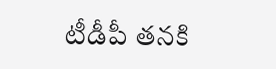టీడీపీ తనకి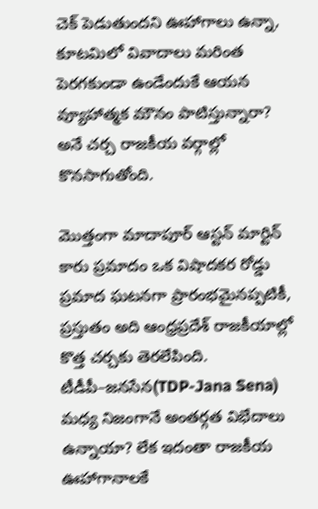చెక్ పెడుతుందని ఊహాగాలు ఉన్నా, కూటమిలో వివాదాలు మరింత పెరగకుండా ఉండేందుకే ఆయన వ్యూహాత్మక మౌనం పాటిస్తున్నారా? అనే చర్చ రాజకీయ వర్గాల్లో కొనసాగుతోంది.

మొత్తంగా మాదాపూర్ ఆస్టన్ మార్టిన్ కారు ప్రమాదం ఒక విషాదకర రోడ్డు ప్రమాద ఘటనగా ప్రారంభమైనప్పటికీ, ప్రస్తుతం అది ఆంధ్రప్రదేశ్ రాజకీయాల్లో కొత్త చర్చకు తెరలేపింది. టీడీపీ–జనసేన(TDP-Jana Sena) మధ్య నిజంగానే అంతర్గత విభేదాలు ఉన్నాయా? లేక ఇదంతా రాజకీయ ఊహాగానాలకే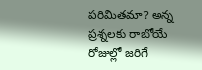పరిమితమా? అన్న ప్రశ్నలకు రాబోయే రోజుల్లో జరిగే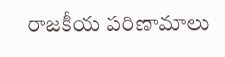రాజకీయ పరిణామాలు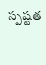స్పష్టత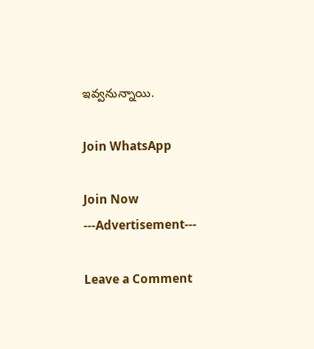ఇవ్వనున్నాయి.

Join WhatsApp

Join Now
---Advertisement---

Leave a Comment